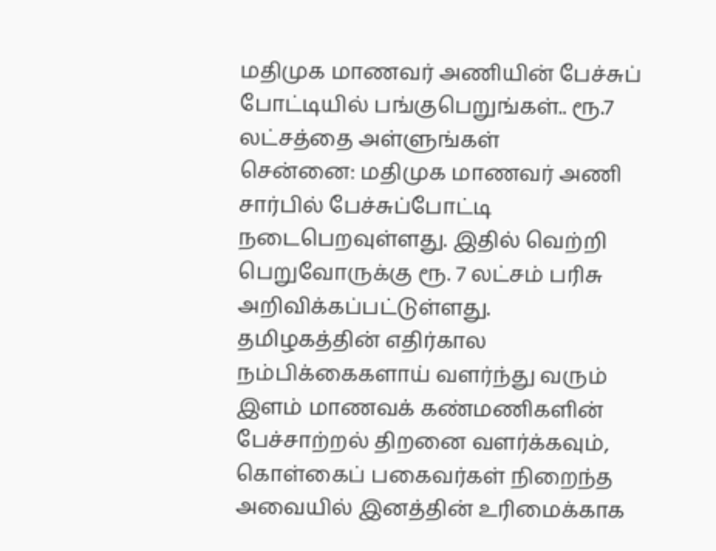மதிமுக மாணவர் அணியின் பேச்சுப் போட்டியில் பங்குபெறுங்கள்.. ரூ.7 லட்சத்தை அள்ளுங்கள்
சென்னை: மதிமுக மாணவர் அணி சார்பில் பேச்சுப்போட்டி நடைபெறவுள்ளது. இதில் வெற்றி பெறுவோருக்கு ரூ. 7 லட்சம் பரிசு அறிவிக்கப்பட்டுள்ளது.
தமிழகத்தின் எதிர்கால நம்பிக்கைகளாய் வளர்ந்து வரும் இளம் மாணவக் கண்மணிகளின் பேச்சாற்றல் திறனை வளர்க்கவும், கொள்கைப் பகைவர்கள் நிறைந்த அவையில் இனத்தின் உரிமைக்காக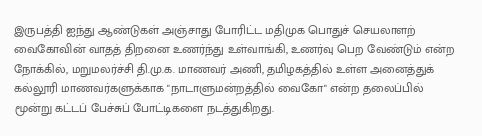இருபத்தி ஐந்து ஆண்டுகள் அஞ்சாது போரிட்ட மதிமுக பொதுச் செயலாளற் வைகோவின் வாதத் திறனை உணர்ந்து உள்வாங்கி, உணர்வு பெற வேண்டும் என்ற நோக்கில், மறுமலர்ச்சி தி.மு.க. மாணவர் அணி, தமிழகத்தில் உள்ள அனைத்துக் கல்லூரி மாணவர்களுக்காக "நாடாளுமன்றத்தில் வைகோ" என்ற தலைப்பில் மூன்று கட்டப் பேச்சுப் போட்டிகளை நடத்துகிறது.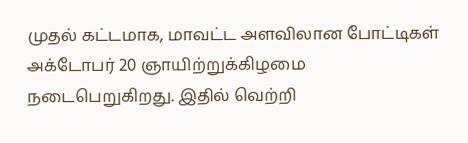முதல் கட்டமாக, மாவட்ட அளவிலான போட்டிகள் அக்டோபர் 20 ஞாயிற்றுக்கிழமை நடைபெறுகிறது. இதில் வெற்றி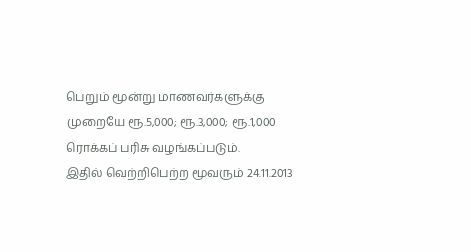பெறும் மூன்று மாணவர்களுக்கு முறையே ரூ.5,000; ரூ.3,000; ரூ.1,000 ரொக்கப் பரிசு வழங்கப்படும்.
இதில் வெற்றிபெற்ற மூவரும் 24.11.2013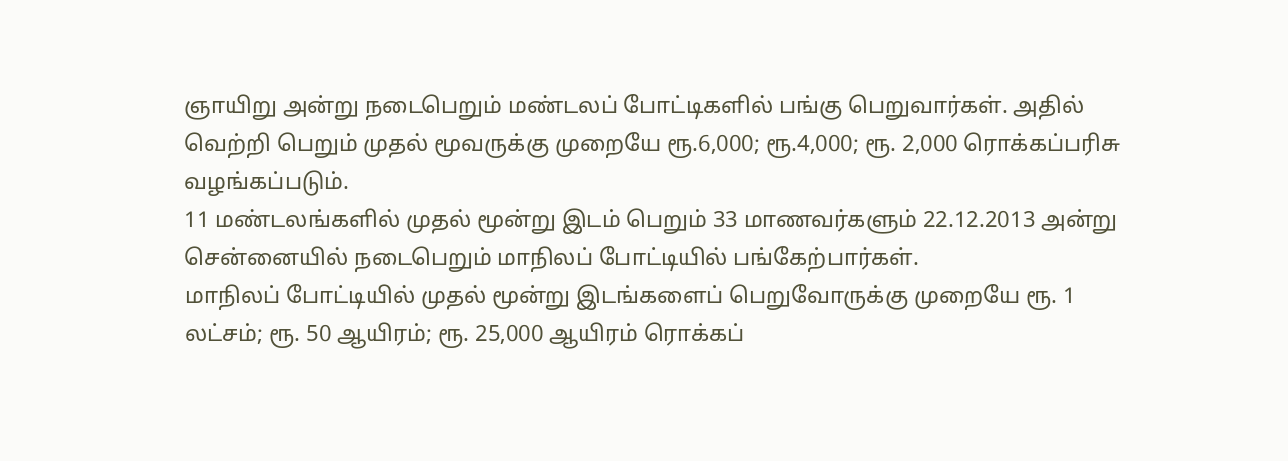ஞாயிறு அன்று நடைபெறும் மண்டலப் போட்டிகளில் பங்கு பெறுவார்கள். அதில் வெற்றி பெறும் முதல் மூவருக்கு முறையே ரூ.6,000; ரூ.4,000; ரூ. 2,000 ரொக்கப்பரிசு வழங்கப்படும்.
11 மண்டலங்களில் முதல் மூன்று இடம் பெறும் 33 மாணவர்களும் 22.12.2013 அன்று சென்னையில் நடைபெறும் மாநிலப் போட்டியில் பங்கேற்பார்கள்.
மாநிலப் போட்டியில் முதல் மூன்று இடங்களைப் பெறுவோருக்கு முறையே ரூ. 1 லட்சம்; ரூ. 50 ஆயிரம்; ரூ. 25,000 ஆயிரம் ரொக்கப்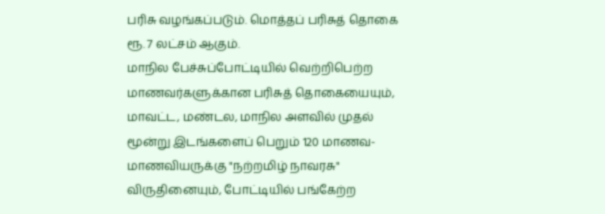பரிசு வழங்கப்படும். மொத்தப் பரிசுத் தொகை ரூ. 7 லட்சம் ஆகும்.
மாநில பேச்சுப்போட்டியில் வெற்றிபெற்ற மாணவர்களுக்கான பரிசுத் தொகையையும், மாவட்ட, மண்டல, மாநில அளவில் முதல் மூன்று இடங்களைப் பெறும் 120 மாணவ-மாணவியருக்கு "நற்றமிழ் நாவரசு" விருதினையும், போட்டியில் பங்கேற்ற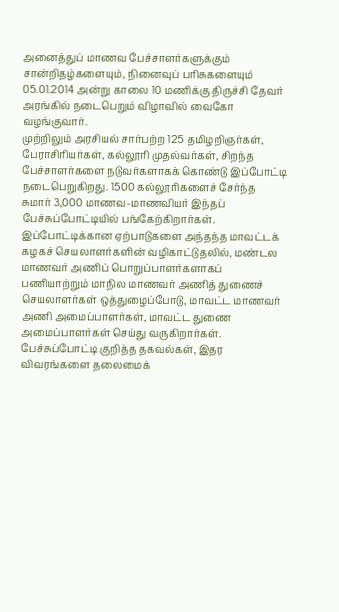அனைத்துப் மாணவ பேச்சாளர்களுக்கும் சான்றிதழ்களையும், நினைவுப் பரிசுகளையும் 05.01.2014 அன்று காலை 10 மணிக்கு திருச்சி தேவர் அரங்கில் நடைபெறும் விழாவில் வைகோ வழங்குவார்.
முற்றிலும் அரசியல் சார்பற்ற 125 தமிழறிஞர்கள், பேராசிரியர்கள், கல்லூரி முதல்வர்கள், சிறந்த பேச்சாளர்களை நடுவர்களாகக் கொண்டு இப்போட்டி நடைபெறுகிறது. 1500 கல்லூரிகளைச் சேர்ந்த சுமார் 3,000 மாணவ-மாணவியர் இந்தப் பேச்சுப்போட்டியில் பங்கேற்கிறார்கள்.
இப்போட்டிக்கான ஏற்பாடுகளை அந்தந்த மாவட்டக் கழகச் செயலாளர்களின் வழிகாட்டுதலில், மண்டல மாணவர் அணிப் பொறுப்பாளர்களாகப் பணியாற்றும் மாநில மாணவர் அணித் துணைச் செயலாளர்கள் ஒத்துழைப்போடு, மாவட்ட மாணவர் அணி அமைப்பாளர்கள், மாவட்ட துணை அமைப்பாளர்கள் செய்து வருகிறார்கள்.
பேச்சுப்போட்டி குறித்த தகவல்கள், இதர விவரங்களை தலைமைக்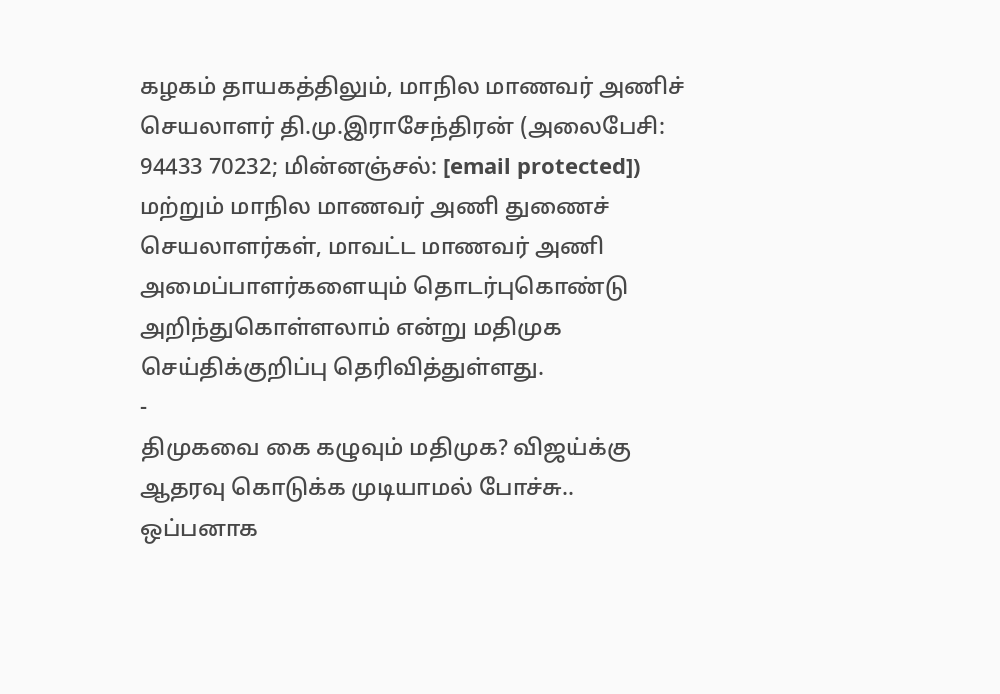கழகம் தாயகத்திலும், மாநில மாணவர் அணிச் செயலாளர் தி.மு.இராசேந்திரன் (அலைபேசி: 94433 70232; மின்னஞ்சல்: [email protected]) மற்றும் மாநில மாணவர் அணி துணைச் செயலாளர்கள், மாவட்ட மாணவர் அணி அமைப்பாளர்களையும் தொடர்புகொண்டு அறிந்துகொள்ளலாம் என்று மதிமுக செய்திக்குறிப்பு தெரிவித்துள்ளது.
-
திமுகவை கை கழுவும் மதிமுக? விஜய்க்கு ஆதரவு கொடுக்க முடியாமல் போச்சு.. ஒப்பனாக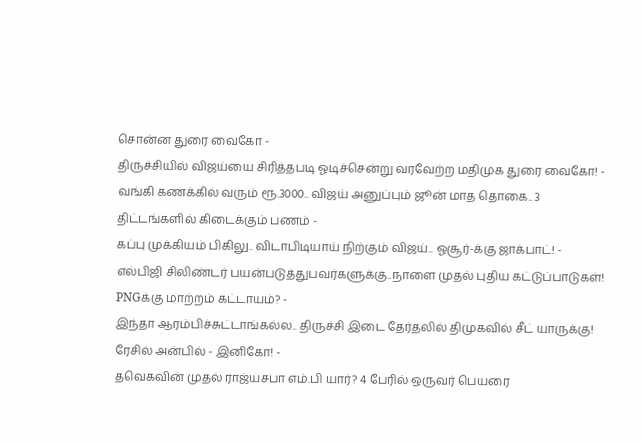சொன்ன துரை வைகோ -
திருச்சியில் விஜய்யை சிரித்தபடி ஓடிச்சென்று வரவேற்ற மதிமுக துரை வைகோ! -
வங்கி கணக்கில் வரும் ரூ.3000.. விஜய் அனுப்பும் ஜூன் மாத தொகை.. 3 திட்டங்களில் கிடைக்கும் பணம் -
கப்பு முக்கியம் பிகிலு.. விடாபிடியாய் நிற்கும் விஜய்.. ஓசூர்-க்கு ஜாக்பாட்! -
எல்பிஜி சிலிண்டர் பயன்படுத்துபவர்களுக்கு..நாளை முதல் புதிய கட்டுப்பாடுகள்! PNGக்கு மாற்றம் கட்டாயம்? -
இந்தா ஆரம்பிச்சுட்டாங்கல்ல.. திருச்சி இடை தேர்தலில் திமுகவில் சீட் யாருக்கு! ரேசில் அன்பில் - இனிகோ! -
தவெகவின் முதல் ராஜ்யசபா எம்.பி யார்? 4 பேரில் ஒருவர் பெயரை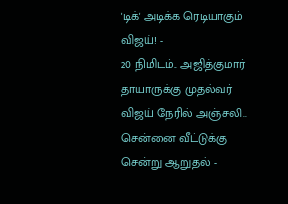'டிக்' அடிக்க ரெடியாகும் விஜய்! -
20 நிமிடம்.. அஜித்குமார் தாயாருக்கு முதல்வர் விஜய் நேரில் அஞ்சலி.. சென்னை வீட்டுக்கு சென்று ஆறுதல் -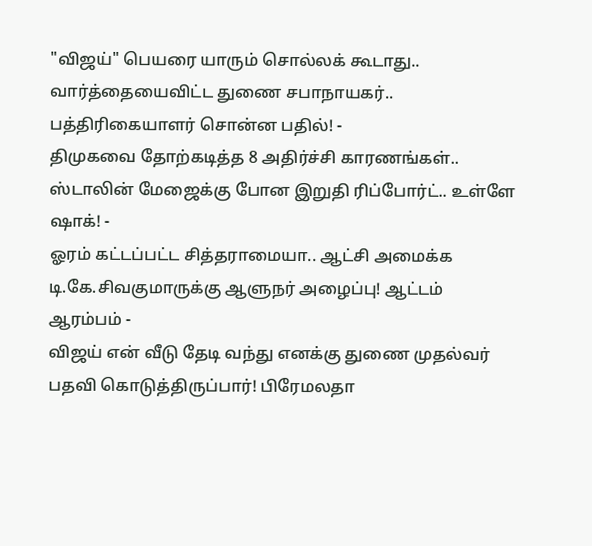"விஜய்" பெயரை யாரும் சொல்லக் கூடாது.. வார்த்தையைவிட்ட துணை சபாநாயகர்.. பத்திரிகையாளர் சொன்ன பதில்! -
திமுகவை தோற்கடித்த 8 அதிர்ச்சி காரணங்கள்.. ஸ்டாலின் மேஜைக்கு போன இறுதி ரிப்போர்ட்.. உள்ளே ஷாக்! -
ஓரம் கட்டப்பட்ட சித்தராமையா.. ஆட்சி அமைக்க டி.கே.சிவகுமாருக்கு ஆளுநர் அழைப்பு! ஆட்டம் ஆரம்பம் -
விஜய் என் வீடு தேடி வந்து எனக்கு துணை முதல்வர் பதவி கொடுத்திருப்பார்! பிரேமலதா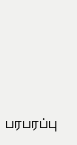பரபரப்பு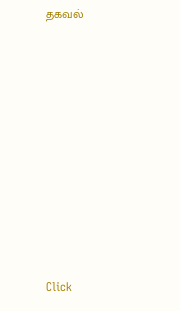தகவல்












Click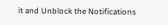it and Unblock the Notifications